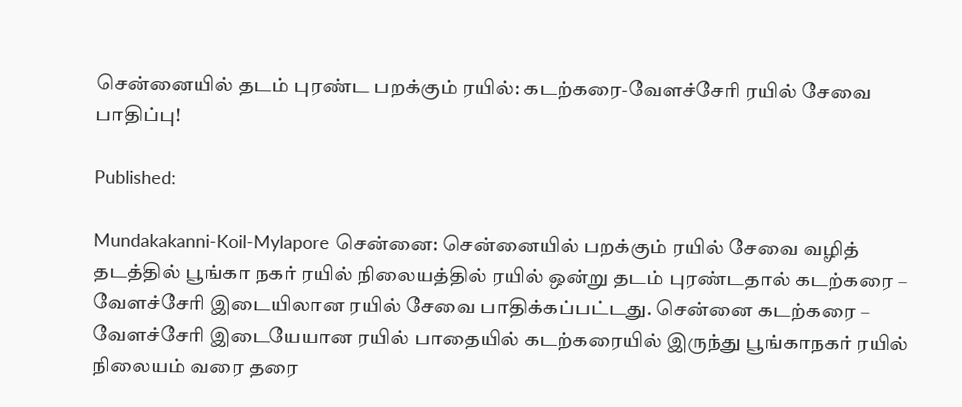சென்னையில் தடம் புரண்ட பறக்கும் ரயில்: கடற்கரை-வேளச்சேரி ரயில் சேவை பாதிப்பு!

Published:

Mundakakanni-Koil-Mylapore சென்னை: சென்னையில் பறக்கும் ரயில் சேவை வழித் தடத்தில் பூங்கா நகர் ரயில் நிலையத்தில் ரயில் ஒன்று தடம் புரண்டதால் கடற்கரை – வேளச்சேரி இடையிலான ரயில் சேவை பாதிக்கப்பட்டது. சென்னை கடற்கரை – வேளச்சேரி இடையேயான ரயில் பாதையில் கடற்கரையில் இருந்து பூங்காநகர் ரயில் நிலையம் வரை தரை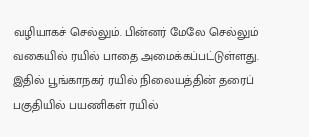வழியாகச் செல்லும். பின்னர் மேலே செல்லும் வகையில் ரயில் பாதை அமைக்கப்பட்டுள்ளது. இதில் பூங்காநகர் ரயில் நிலையத்தின் தரைப் பகுதியில் பயணிகள் ரயில்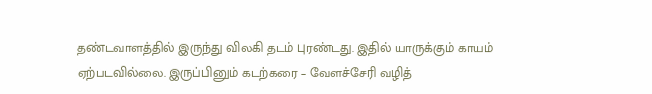தண்டவாளத்தில் இருந்து விலகி தடம் புரண்டது. இதில் யாருக்கும் காயம் ஏற்படவில்லை. இருப்பினும் கடற்கரை – வேளச்சேரி வழித்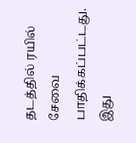தடத்தில் ரயில் சேவை பாதிக்கப்பட்டது. இது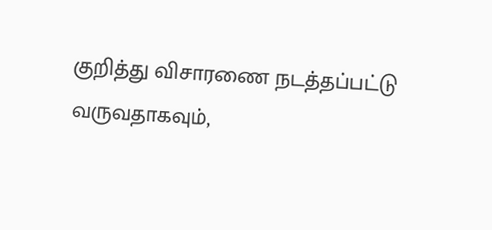குறித்து விசாரணை நடத்தப்பட்டு வருவதாகவும்,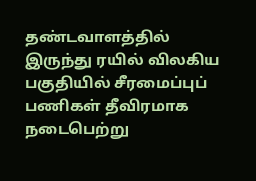தண்டவாளத்தில் இருந்து ரயில் விலகிய பகுதியில் சீரமைப்புப் பணிகள் தீவிரமாக நடைபெற்று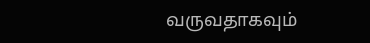வருவதாகவும்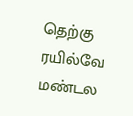தெற்கு ரயில்வே மண்டல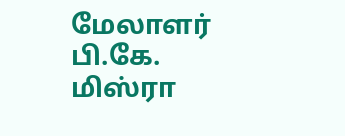மேலாளர் பி.கே. மிஸ்ரா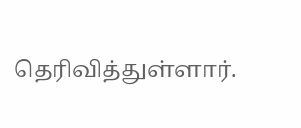தெரிவித்துள்ளார்.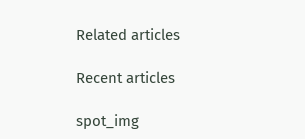Related articles

Recent articles

spot_img